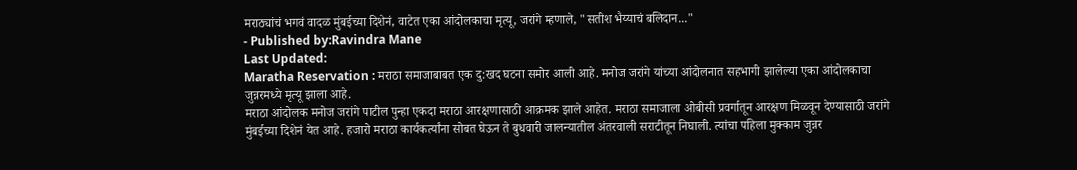मराठ्यांचं भगवं वादळ मुंबईच्या दिशेनं, वाटेत एका आंदोलकाचा मृत्यू, जरांगे म्हणाले, "सतीश भैय्याचं बलिदान..."
- Published by:Ravindra Mane
Last Updated:
Maratha Reservation : मराठा समाजाबाबत एक दु:खद घटना समोर आली आहे. मनोज जरांगे यांच्या आंदोलनात सहभागी झालेल्या एका आंदोलकाचा जुन्नरमध्ये मृत्यू झाला आहे.
मराठा आंदोलक मनोज जरांगे पाटील पुन्हा एकदा मराठा आरक्षणासाठी आक्रमक झाले आहेत. मराठा समाजाला ओबीसी प्रवर्गातून आरक्षण मिळवून देण्यासाठी जरांगे मुंबईच्या दिशेनं येत आहे. हजारो मराठा कार्यकर्त्यांना सोबत घेऊन ते बुधवारी जालन्यातील अंतरवाली सराटीतून निघाली. त्यांचा पहिला मुक्काम जुन्नर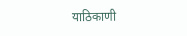याठिकाणी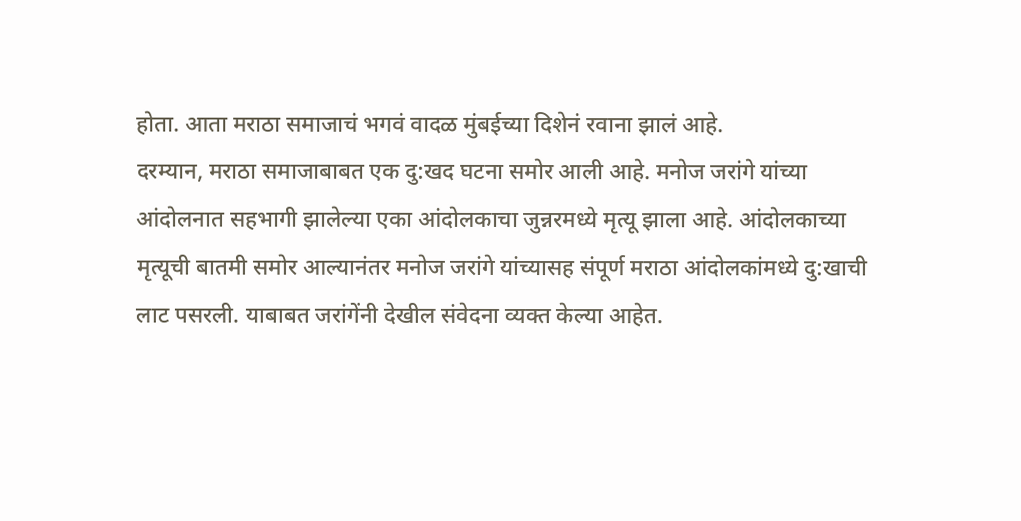होता. आता मराठा समाजाचं भगवं वादळ मुंबईच्या दिशेनं रवाना झालं आहे.
दरम्यान, मराठा समाजाबाबत एक दु:खद घटना समोर आली आहे. मनोज जरांगे यांच्या आंदोलनात सहभागी झालेल्या एका आंदोलकाचा जुन्नरमध्ये मृत्यू झाला आहे. आंदोलकाच्या मृत्यूची बातमी समोर आल्यानंतर मनोज जरांगे यांच्यासह संपूर्ण मराठा आंदोलकांमध्ये दु:खाची लाट पसरली. याबाबत जरांगेंनी देखील संवेदना व्यक्त केल्या आहेत.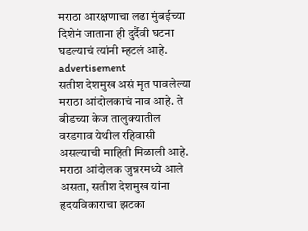मराठा आरक्षणाचा लढा मुंबईच्या दिशेनं जाताना ही दुर्दैवी घटना घडल्याचं त्यांनी म्हटलं आहे.
advertisement
सतीश देशमुख असं मृत पावलेल्या मराठा आंदोलकाचं नाव आहे. ते बीडच्या केज तालुक्यातील वरडगाव येथील रहिवासी असल्याची माहिती मिळाली आहे. मराठा आंदोलक जुन्नरमध्ये आले असता, सतीश देशमुख यांना हृदयविकाराचा झटका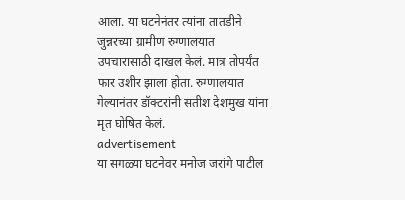आला. या घटनेनंतर त्यांना तातडीने जुन्नरच्या ग्रामीण रुग्णालयात उपचारासाठी दाखल केलं. मात्र तोपर्यंत फार उशीर झाला होता. रुग्णालयात गेल्यानंतर डॉक्टरांनी सतीश देशमुख यांना मृत घोषित केलं.
advertisement
या सगळ्या घटनेवर मनोज जरांगे पाटील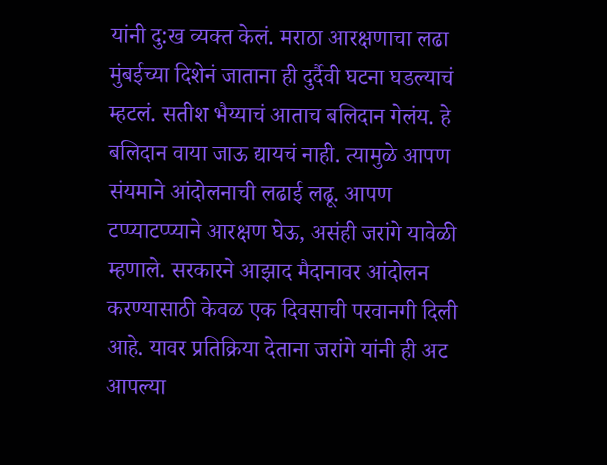यांनी दु:ख व्यक्त केलं. मराठा आरक्षणाचा लढा मुंबईच्या दिशेनं जाताना ही दुर्दैवी घटना घडल्याचं म्हटलं. सतीश भैय्याचं आताच बलिदान गेलंय. हे बलिदान वाया जाऊ द्यायचं नाही. त्यामुळे आपण संयमाने आंदोलनाची लढाई लढू. आपण टप्प्याटप्प्याने आरक्षण घेऊ, असंही जरांगे यावेळी म्हणाले. सरकारने आझाद मैदानावर आंदोलन करण्यासाठी केवळ एक दिवसाची परवानगी दिली आहे. यावर प्रतिक्रिया देताना जरांगे यांनी ही अट आपल्या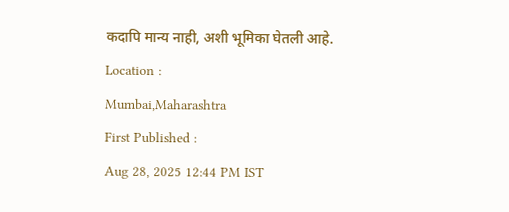कदापि मान्य नाही, अशी भूमिका घेतली आहे.
Location :
Mumbai,Maharashtra
First Published :
Aug 28, 2025 12:44 PM IST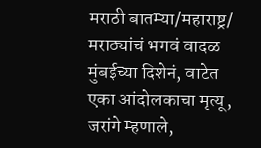मराठी बातम्या/महाराष्ट्र/
मराठ्यांचं भगवं वादळ मुंबईच्या दिशेनं, वाटेत एका आंदोलकाचा मृत्यू, जरांगे म्हणाले,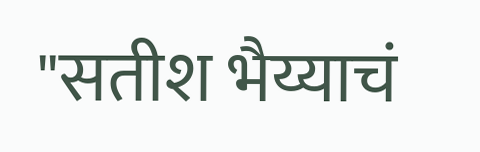"सतीश भैय्याचं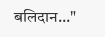बलिदान..."